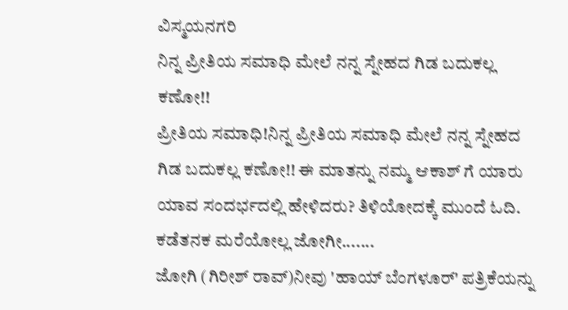ವಿಸ್ಮಯನಗರಿ
ನಿನ್ನ ಪ್ರೀತಿಯ ಸಮಾಧಿ ಮೇಲೆ ನನ್ನ ಸ್ನೇಹದ ಗಿಡ ಬದುಕಲ್ಲ ಕಣೋ!!
ಪ್ರೀತಿಯ ಸಮಾಧಿ!ನಿನ್ನ ಪ್ರೀತಿಯ ಸಮಾಧಿ ಮೇಲೆ ನನ್ನ ಸ್ನೇಹದ ಗಿಡ ಬದುಕಲ್ಲ ಕಣೋ!! ಈ ಮಾತನ್ನು ನಮ್ಮ ಆಕಾಶ್ ಗೆ ಯಾರು ಯಾವ ಸಂದರ್ಭದಲ್ಲಿ ಹೇಳಿದರು? ತಿಳಿಯೋದಕ್ಕೆ ಮುಂದೆ ಓದಿ.
ಕಡೆತನಕ ಮರೆಯೋಲ್ಲ ಜೋಗೀ.......
ಜೋಗಿ (ಗಿರೀಶ್ ರಾವ್)ನೀವು 'ಹಾಯ್ ಬೆಂಗಳೂರ್' ಪತ್ರಿಕೆಯನ್ನು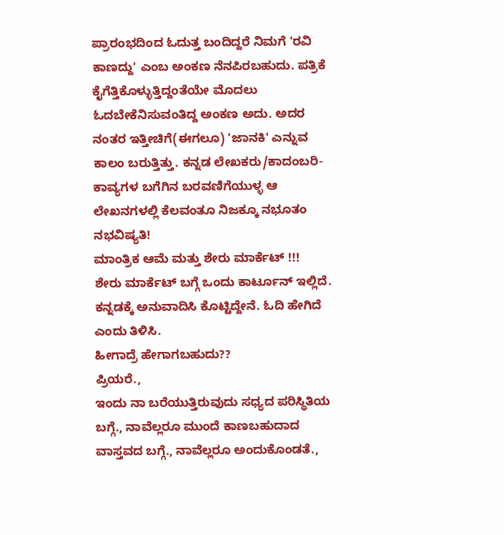ಪ್ರಾರಂಭದಿಂದ ಓದುತ್ತ ಬಂದಿದ್ದರೆ ನಿಮಗೆ 'ರವಿ ಕಾಣದ್ದು' ಎಂಬ ಅಂಕಣ ನೆನಪಿರಬಹುದು. ಪತ್ರಿಕೆ ಕೈಗೆತ್ತಿಕೊಳ್ಳುತ್ತಿದ್ದಂತೆಯೇ ಮೊದಲು ಓದಬೇಕೆನಿಸುವಂತಿದ್ದ ಅಂಕಣ ಅದು. ಅದರ ನಂತರ ಇತ್ತೀಚಿಗೆ(ಈಗಲೂ) 'ಜಾನಕಿ' ಎನ್ನುವ ಕಾಲಂ ಬರುತ್ತಿತ್ತು. ಕನ್ನಡ ಲೇಖಕರು/ಕಾದಂಬರಿ- ಕಾವ್ಯಗಳ ಬಗೆಗಿನ ಬರವಣಿಗೆಯುಳ್ಳ ಆ ಲೇಖನಗಳಲ್ಲಿ ಕೆಲವಂತೂ ನಿಜಕ್ಕೂ ನಭೂತಂ ನಭವಿಷ್ಯತಿ!
ಮಾಂತ್ರಿಕ ಆಮೆ ಮತ್ತು ಶೇರು ಮಾರ್ಕೆಟ್ !!!
ಶೇರು ಮಾರ್ಕೆಟ್ ಬಗ್ಗೆ ಒಂದು ಕಾರ್ಟೂನ್ ಇಲ್ಲಿದೆ. ಕನ್ನಡಕ್ಕೆ ಅನುವಾದಿಸಿ ಕೊಟ್ಟಿದ್ದೇನೆ. ಓದಿ ಹೇಗಿದೆ ಎಂದು ತಿಳಿಸಿ.
ಹೀಗಾದ್ರೆ ಹೇಗಾಗಬಹುದು??
ಪ್ರಿಯರೆ.,
ಇಂದು ನಾ ಬರೆಯುತ್ತಿರುವುದು ಸಧ್ಯದ ಪರಿಸ್ಥಿತಿಯ ಬಗ್ಗೆ., ನಾವೆಲ್ಲರೂ ಮುಂದೆ ಕಾಣಬಹುದಾದ ವಾಸ್ತವದ ಬಗ್ಗೆ., ನಾವೆಲ್ಲರೂ ಅಂದುಕೊಂಡತೆ.,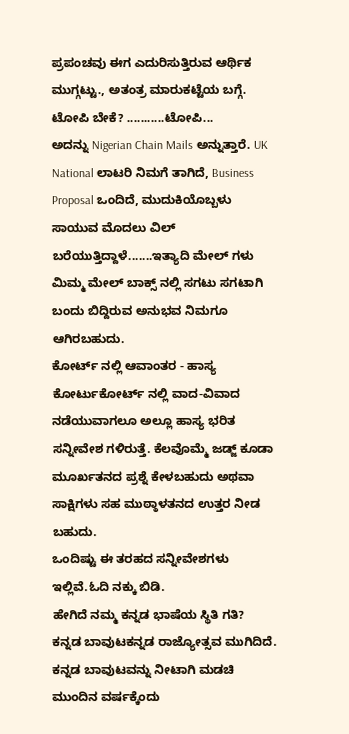ಪ್ರಪಂಚವು ಈಗ ಎದುರಿಸುತ್ತಿರುವ ಆರ್ಥಿಕ ಮುಗ್ಗಟ್ಟು., ಅತಂತ್ರ ಮಾರುಕಟ್ಟೆಯ ಬಗ್ಗೆ.
ಟೋಪಿ ಬೇಕೆ? ...........ಟೋಪಿ...
ಅದನ್ನು Nigerian Chain Mails ಅನ್ನುತ್ತಾರೆ. UK National ಲಾಟರಿ ನಿಮಗೆ ತಾಗಿದೆ, Business Proposal ಒಂದಿದೆ, ಮುದುಕಿಯೊಬ್ಬಳು ಸಾಯುವ ಮೊದಲು ವಿಲ್ ಬರೆಯುತ್ತಿದ್ದಾಳೆ.......ಇತ್ಯಾದಿ ಮೇಲ್ ಗಳು ಮಿಮ್ಮ ಮೇಲ್ ಬಾಕ್ಸ್ ನಲ್ಲಿ ಸಗಟು ಸಗಟಾಗಿ ಬಂದು ಬಿದ್ದಿರುವ ಅನುಭವ ನಿಮಗೂ ಆಗಿರಬಹುದು.
ಕೋರ್ಟ್ ನಲ್ಲಿ ಆವಾಂತರ - ಹಾಸ್ಯ
ಕೋರ್ಟುಕೋರ್ಟ್ ನಲ್ಲಿ ವಾದ-ವಿವಾದ ನಡೆಯುವಾಗಲೂ ಅಲ್ಲೂ ಹಾಸ್ಯ ಭರಿತ ಸನ್ನೀವೇಶ ಗಳಿರುತ್ತೆ. ಕೆಲವೊಮ್ಮೆ ಜಡ್ಜ್ ಕೂಡಾ ಮೂರ್ಖತನದ ಪ್ರಶ್ನೆ ಕೇಳಬಹುದು ಅಥವಾ ಸಾಕ್ಷಿಗಳು ಸಹ ಮುಠ್ಠಾಳತನದ ಉತ್ತರ ನೀಡ ಬಹುದು.
ಒಂದಿಷ್ಟು ಈ ತರಹದ ಸನ್ನೀವೇಶಗಳು ಇಲ್ಲಿವೆ.ಓದಿ ನಕ್ಕು ಬಿಡಿ.
ಹೇಗಿದೆ ನಮ್ಮ ಕನ್ನಡ ಭಾಷೆಯ ಸ್ಥಿತಿ ಗತಿ?
ಕನ್ನಡ ಬಾವುಟಕನ್ನಡ ರಾಜ್ಯೋತ್ಸವ ಮುಗಿದಿದೆ. ಕನ್ನಡ ಬಾವುಟವನ್ನು ನೀಟಾಗಿ ಮಡಚಿ ಮುಂದಿನ ವರ್ಷಕ್ಕೆಂದು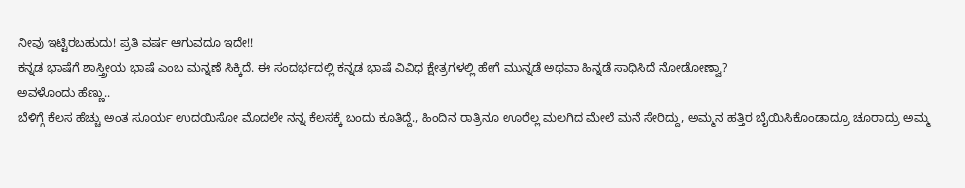ನೀವು ಇಟ್ಟಿರಬಹುದು! ಪ್ರತಿ ವರ್ಷ ಆಗುವದೂ ಇದೇ!!
ಕನ್ನಡ ಭಾಷೆಗೆ ಶಾಸ್ತ್ರೀಯ ಭಾಷೆ ಎಂಬ ಮನ್ನಣೆ ಸಿಕ್ಕಿದೆ. ಈ ಸಂದರ್ಭದಲ್ಲಿ ಕನ್ನಡ ಭಾಷೆ ವಿವಿಧ ಕ್ಷೇತ್ರಗಳಲ್ಲಿ ಹೇಗೆ ಮುನ್ನಡೆ ಅಥವಾ ಹಿನ್ನಡೆ ಸಾಧಿಸಿದೆ ನೋಡೋಣ್ವಾ?
ಅವಳೊಂದು ಹೆಣ್ಣು..
ಬೆಳಿಗ್ಗೆ ಕೆಲಸ ಹೆಚ್ಚು ಅಂತ ಸೂರ್ಯ ಉದಯಿಸೋ ಮೊದಲೇ ನನ್ನ ಕೆಲಸಕ್ಕೆ ಬಂದು ಕೂತಿದ್ದೆ., ಹಿಂದಿನ ರಾತ್ರಿನೂ ಊರೆಲ್ಲ ಮಲಗಿದ ಮೇಲೆ ಮನೆ ಸೇರಿದ್ದು, ಅಮ್ಮನ ಹತ್ತಿರ ಬೈಯಿಸಿಕೊಂಡಾದ್ರೂ ಚೂರಾದ್ರು ಅಮ್ಮ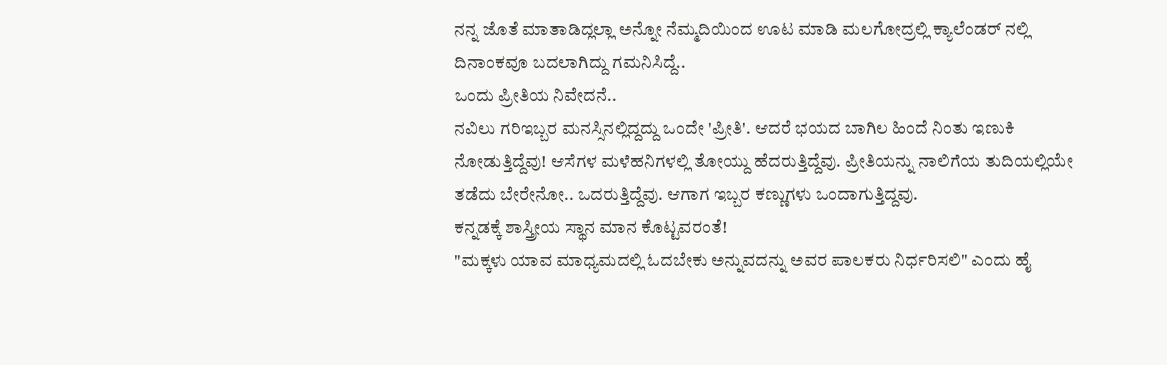ನನ್ನ ಜೊತೆ ಮಾತಾಡಿದ್ಲಲ್ಲಾ ಅನ್ನೋ ನೆಮ್ಮದಿಯಿಂದ ಊಟ ಮಾಡಿ ಮಲಗೋದ್ರಲ್ಲಿ ಕ್ಯಾಲೆಂಡರ್ ನಲ್ಲಿ ದಿನಾಂಕವೂ ಬದಲಾಗಿದ್ದು ಗಮನಿಸಿದ್ದೆ..
ಒಂದು ಪ್ರೀತಿಯ ನಿವೇದನೆ..
ನವಿಲು ಗರಿಇಬ್ಬರ ಮನಸ್ಸಿನಲ್ಲಿದ್ದದ್ದು ಒಂದೇ 'ಪ್ರೀತಿ'. ಆದರೆ ಭಯದ ಬಾಗಿಲ ಹಿಂದೆ ನಿಂತು ಇಣುಕಿ ನೋಡುತ್ತಿದ್ದೆವು! ಆಸೆಗಳ ಮಳೆಹನಿಗಳಲ್ಲಿ ತೋಯ್ದು ಹೆದರುತ್ತಿದ್ದೆವು. ಪ್ರೀತಿಯನ್ನು ನಾಲಿಗೆಯ ತುದಿಯಲ್ಲಿಯೇ ತಡೆದು ಬೇರೇನೋ.. ಒದರುತ್ತಿದ್ದೆವು. ಆಗಾಗ ಇಬ್ಬರ ಕಣ್ಣುಗಳು ಒಂದಾಗುತ್ತಿದ್ದವು.
ಕನ್ನಡಕ್ಕೆ ಶಾಸ್ತ್ರೀಯ ಸ್ಥಾನ ಮಾನ ಕೊಟ್ಟವರಂತೆ!
"ಮಕ್ಕಳು ಯಾವ ಮಾಧ್ಯಮದಲ್ಲಿ ಓದಬೇಕು ಅನ್ನುವದನ್ನು ಅವರ ಪಾಲಕರು ನಿರ್ಧರಿಸಲಿ" ಎಂದು ಹೈ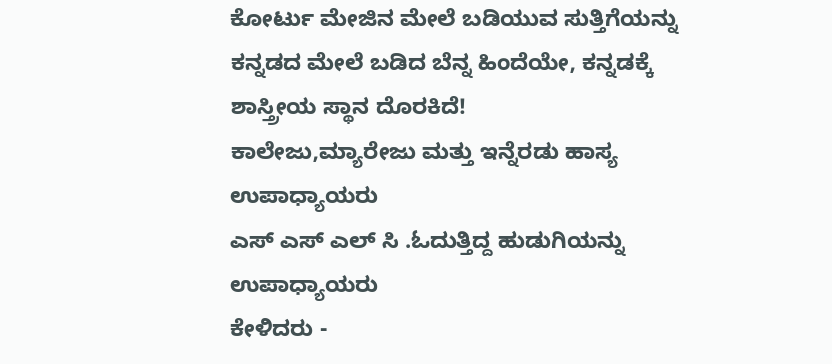ಕೋರ್ಟು ಮೇಜಿನ ಮೇಲೆ ಬಡಿಯುವ ಸುತ್ತಿಗೆಯನ್ನು ಕನ್ನಡದ ಮೇಲೆ ಬಡಿದ ಬೆನ್ನ ಹಿಂದೆಯೇ, ಕನ್ನಡಕ್ಕೆ ಶಾಸ್ತ್ರೀಯ ಸ್ಥಾನ ದೊರಕಿದೆ!
ಕಾಲೇಜು,ಮ್ಯಾರೇಜು ಮತ್ತು ಇನ್ನೆರಡು ಹಾಸ್ಯ
ಉಪಾಧ್ಯಾಯರು
ಎಸ್ ಎಸ್ ಎಲ್ ಸಿ .ಓದುತ್ತಿದ್ದ ಹುಡುಗಿಯನ್ನು ಉಪಾಧ್ಯಾಯರು
ಕೇಳಿದರು -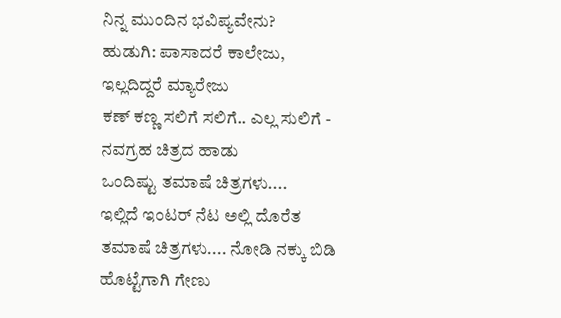ನಿನ್ನ ಮುಂದಿನ ಭವಿಪ್ಯವೇನು?
ಹುಡುಗಿ: ಪಾಸಾದರೆ ಕಾಲೇಜು, ಇಲ್ಲದಿದ್ದರೆ ಮ್ಯಾರೇಜು
ಕಣ್ ಕಣ್ಣ ಸಲಿಗೆ ಸಲಿಗೆ.. ಎಲ್ಲ ಸುಲಿಗೆ - ನವಗ್ರಹ ಚಿತ್ರದ ಹಾಡು
ಒಂದಿಷ್ಟು ತಮಾಷೆ ಚಿತ್ರಗಳು....
ಇಲ್ಲಿದೆ ಇಂಟರ್ ನೆಟ ಅಲ್ಲಿ ದೊರೆತ ತಮಾಷೆ ಚಿತ್ರಗಳು.... ನೋಡಿ ನಕ್ಕು ಬಿಡಿ
ಹೊಟ್ಟೆಗಾಗಿ ಗೇಣು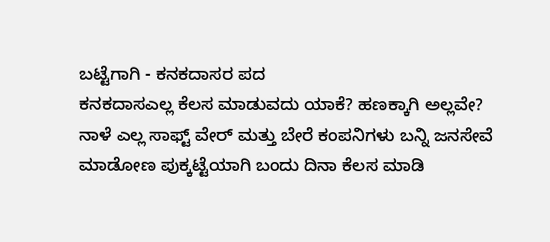ಬಟ್ಟೆಗಾಗಿ - ಕನಕದಾಸರ ಪದ
ಕನಕದಾಸಎಲ್ಲ ಕೆಲಸ ಮಾಡುವದು ಯಾಕೆ? ಹಣಕ್ಕಾಗಿ ಅಲ್ಲವೇ? ನಾಳೆ ಎಲ್ಲ ಸಾಫ್ಟ್ ವೇರ್ ಮತ್ತು ಬೇರೆ ಕಂಪನಿಗಳು ಬನ್ನಿ ಜನಸೇವೆ ಮಾಡೋಣ ಪುಕ್ಕಟ್ಟೆಯಾಗಿ ಬಂದು ದಿನಾ ಕೆಲಸ ಮಾಡಿ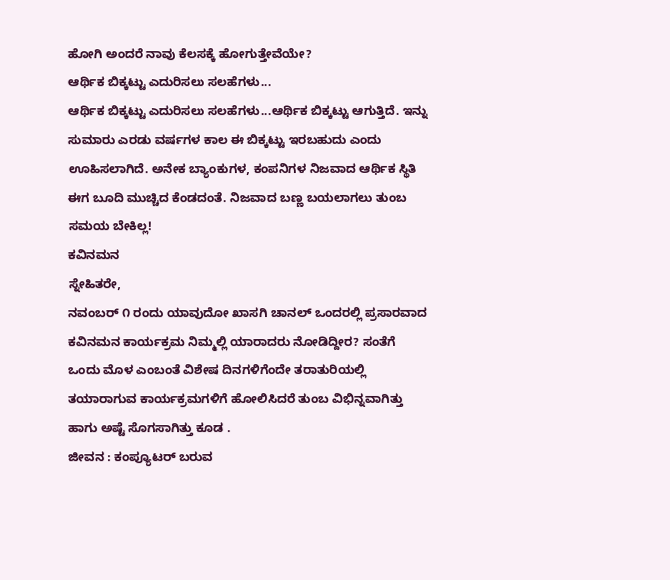ಹೋಗಿ ಅಂದರೆ ನಾವು ಕೆಲಸಕ್ಕೆ ಹೋಗುತ್ತೇವೆಯೇ?
ಆರ್ಥಿಕ ಬಿಕ್ಕಟ್ಟು ಎದುರಿಸಲು ಸಲಹೆಗಳು...
ಆರ್ಥಿಕ ಬಿಕ್ಕಟ್ಟು ಎದುರಿಸಲು ಸಲಹೆಗಳು...ಆರ್ಥಿಕ ಬಿಕ್ಕಟ್ಟು ಆಗುತ್ತಿದೆ. ಇನ್ನು ಸುಮಾರು ಎರಡು ವರ್ಷಗಳ ಕಾಲ ಈ ಬಿಕ್ಕಟ್ಟು ಇರಬಹುದು ಎಂದು ಊಹಿಸಲಾಗಿದೆ. ಅನೇಕ ಬ್ಯಾಂಕುಗಳ, ಕಂಪನಿಗಳ ನಿಜವಾದ ಆರ್ಥಿಕ ಸ್ಥಿತಿ ಈಗ ಬೂದಿ ಮುಚ್ಚಿದ ಕೆಂಡದಂತೆ. ನಿಜವಾದ ಬಣ್ಣ ಬಯಲಾಗಲು ತುಂಬ ಸಮಯ ಬೇಕಿಲ್ಲ!
ಕವಿನಮನ
ಸ್ನೇಹಿತರೇ,
ನವಂಬರ್ ೧ ರಂದು ಯಾವುದೋ ಖಾಸಗಿ ಚಾನಲ್ ಒಂದರಲ್ಲಿ ಪ್ರಸಾರವಾದ ಕವಿನಮನ ಕಾರ್ಯಕ್ರಮ ನಿಮ್ಮಲ್ಲಿ ಯಾರಾದರು ನೋಡಿದ್ದೀರ? ಸಂತೆಗೆ ಒಂದು ಮೊಳ ಎಂಬಂತೆ ವಿಶೇಷ ದಿನಗಳಿಗೆಂದೇ ತರಾತುರಿಯಲ್ಲಿ ತಯಾರಾಗುವ ಕಾರ್ಯಕ್ರಮಗಳಿಗೆ ಹೋಲಿಸಿದರೆ ತುಂಬ ವಿಭಿನ್ನವಾಗಿತ್ತು ಹಾಗು ಅಷ್ಟೆ ಸೊಗಸಾಗಿತ್ತು ಕೂಡ .
ಜೀವನ : ಕಂಪ್ಯೂಟರ್ ಬರುವ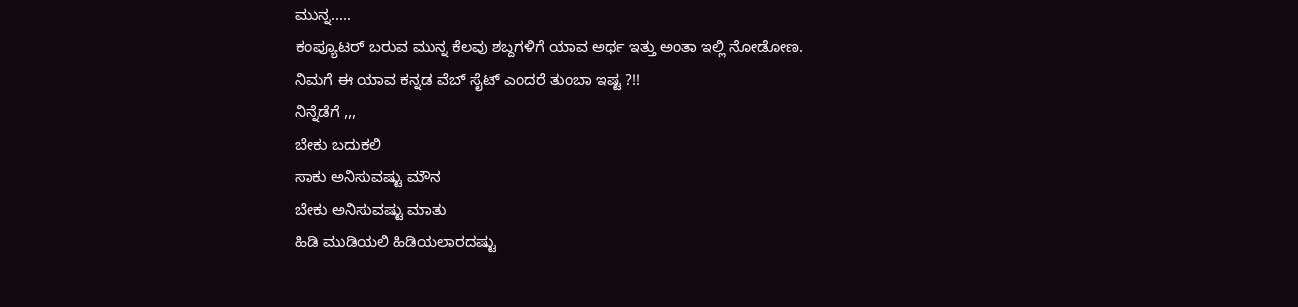ಮುನ್ನ.....
ಕಂಪ್ಯೂಟರ್ ಬರುವ ಮುನ್ನ ಕೆಲವು ಶಬ್ದಗಳಿಗೆ ಯಾವ ಅರ್ಥ ಇತ್ತು ಅಂತಾ ಇಲ್ಲಿ ನೋಡೋಣ.
ನಿಮಗೆ ಈ ಯಾವ ಕನ್ನಡ ವೆಬ್ ಸೈಟ್ ಎಂದರೆ ತುಂಬಾ ಇಷ್ಟ ?!!
ನಿನ್ನೆಡೆಗೆ ,,,
ಬೇಕು ಬದುಕಲಿ
ಸಾಕು ಅನಿಸುವಷ್ಟು ಮೌನ
ಬೇಕು ಅನಿಸುವಷ್ಟು ಮಾತು
ಹಿಡಿ ಮುಡಿಯಲಿ ಹಿಡಿಯಲಾರದಷ್ಟು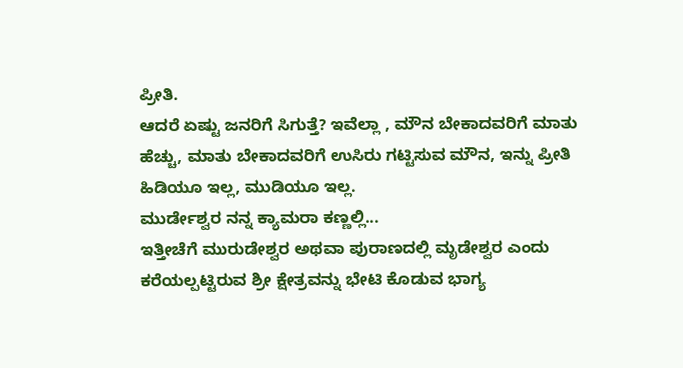ಪ್ರೀತಿ.
ಆದರೆ ಏಷ್ಟು ಜನರಿಗೆ ಸಿಗುತ್ತೆ? ಇವೆಲ್ಲಾ , ಮೌನ ಬೇಕಾದವರಿಗೆ ಮಾತು ಹೆಚ್ಚು, ಮಾತು ಬೇಕಾದವರಿಗೆ ಉಸಿರು ಗಟ್ಟಿಸುವ ಮೌನ, ಇನ್ನು ಪ್ರೀತಿ ಹಿಡಿಯೂ ಇಲ್ಲ, ಮುಡಿಯೂ ಇಲ್ಲ.
ಮುರ್ಡೇಶ್ವರ ನನ್ನ ಕ್ಯಾಮರಾ ಕಣ್ಣಲ್ಲಿ...
ಇತ್ತೀಚೆಗೆ ಮುರುಡೇಶ್ವರ ಅಥವಾ ಪುರಾಣದಲ್ಲಿ ಮೃಡೇಶ್ವರ ಎಂದು ಕರೆಯಲ್ಪಟ್ಟಿರುವ ಶ್ರೀ ಕ್ಷೇತ್ರವನ್ನು ಭೇಟಿ ಕೊಡುವ ಭಾಗ್ಯ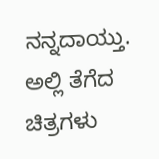ನನ್ನದಾಯ್ತು. ಅಲ್ಲಿ ತೆಗೆದ ಚಿತ್ರಗಳು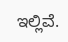ಇಲ್ಲಿವೆ.